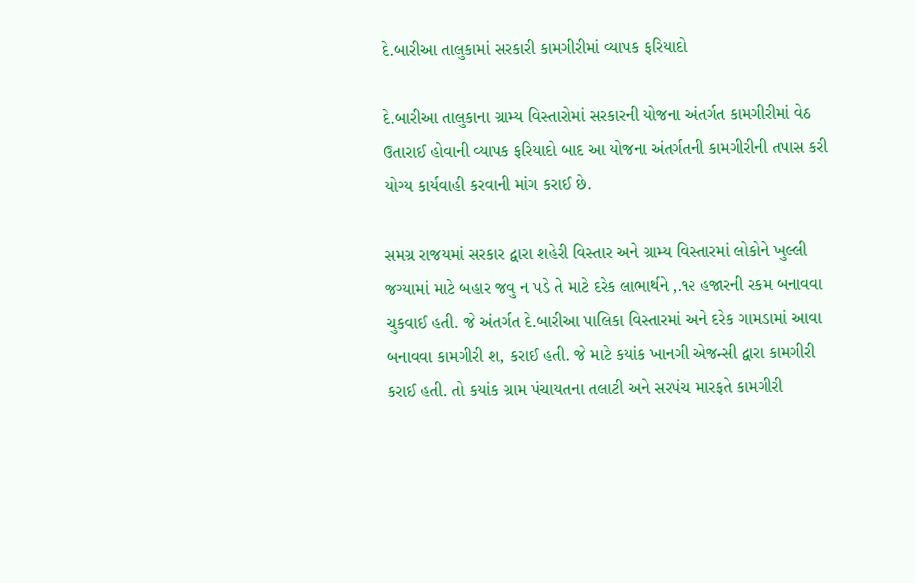દે.બારીઆ તાલુકામાં સરકારી કામગીરીમાં વ્યાપક ફરિયાદો

દે.બારીઆ તાલુકાના ગ્રામ્ય વિસ્તારોમાં સરકારની યોજના અંતર્ગત કામગીરીમાં વેઠ ઉતારાઈ હોવાની વ્યાપક ફરિયાદો બાદ આ યોજના અંતર્ગતની કામગીરીની તપાસ કરી યોગ્ય કાર્યવાહી કરવાની માંગ કરાઈ છે.

સમગ્ર રાજયમાં સરકાર દ્વારા શહેરી વિસ્તાર અને ગ્રામ્ય વિસ્તારમાં લોકોને ખુલ્લી જગ્યામાં માટે બહાર જવુ ન પડે તે માટે દરેક લાભાર્થને ‚.૧૨ હજારની રકમ બનાવવા ચુકવાઈ હતી. જે અંતર્ગત દે.બારીઆ પાલિકા વિસ્તારમાં અને દરેક ગામડામાં આવા બનાવવા કામગીરી શ‚ કરાઈ હતી. જે માટે કયાંક ખાનગી એજન્સી દ્વારા કામગીરી કરાઈ હતી. તો કયાંક ગ્રામ પંચાયતના તલાટી અને સરપંચ મારફતે કામગીરી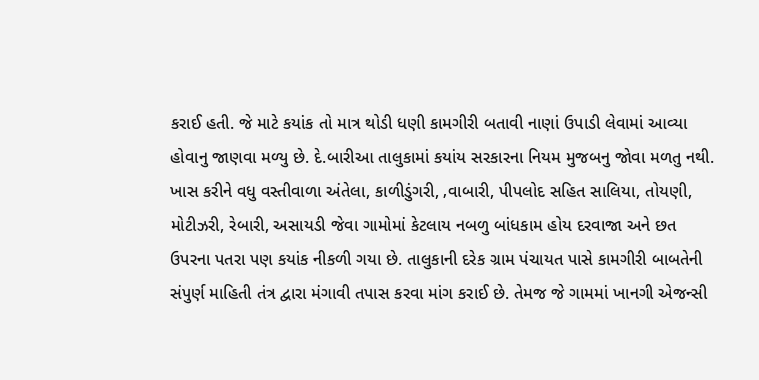કરાઈ હતી. જે માટે કયાંક તો માત્ર થોડી ધણી કામગીરી બતાવી નાણાં ઉપાડી લેવામાં આવ્યા હોવાનુ જાણવા મળ્યુ છે. દે.બારીઆ તાલુકામાં કયાંય સરકારના નિયમ મુજબનુ જોવા મળતુ નથી. ખાસ કરીને વધુ વસ્તીવાળા અંતેલા, કાળીડુંગરી, ‚વાબારી, પીપલોદ સહિત સાલિયા, તોયણી, મોટીઝરી, રેબારી, અસાયડી જેવા ગામોમાં કેટલાય નબળુ બાંધકામ હોય દરવાજા અને છત ઉપરના પતરા પણ કયાંક નીકળી ગયા છે. તાલુકાની દરેક ગ્રામ પંચાયત પાસે કામગીરી બાબતેની સંપુર્ણ માહિતી તંત્ર દ્વારા મંગાવી તપાસ કરવા માંગ કરાઈ છે. તેમજ જે ગામમાં ખાનગી એજન્સી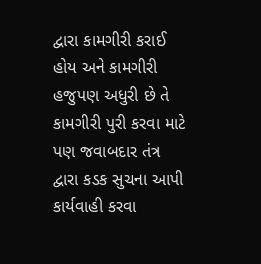દ્વારા કામગીરી કરાઈ હોય અને કામગીરી હજુપણ અધુરી છે તે કામગીરી પુરી કરવા માટે પણ જવાબદાર તંત્ર દ્વારા કડક સુચના આપી કાર્યવાહી કરવા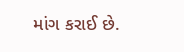માંગ કરાઈ છે.